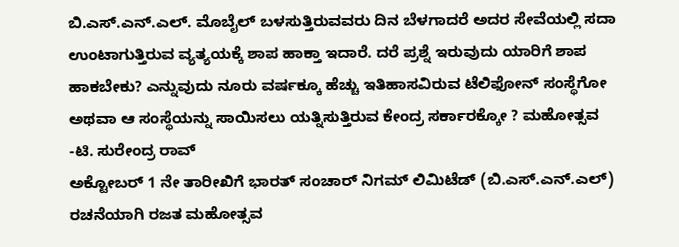ಬಿ.ಎಸ್.ಎನ್.ಎಲ್. ಮೊಬೈಲ್ ಬಳಸುತ್ತಿರುವವರು ದಿನ ಬೆಳಗಾದರೆ ಅದರ ಸೇವೆಯಲ್ಲಿ ಸದಾ ಉಂಟಾಗುತ್ತಿರುವ ವ್ಯತ್ಯಯಕ್ಕೆ ಶಾಪ ಹಾಕ್ತಾ ಇದಾರೆ. ದರೆ ಪ್ರಶ್ನೆ ಇರುವುದು ಯಾರಿಗೆ ಶಾಪ ಹಾಕಬೇಕು? ಎನ್ನುವುದು ನೂರು ವರ್ಷಕ್ಕೂ ಹೆಚ್ಚು ಇತಿಹಾಸವಿರುವ ಟೆಲಿಫೋನ್ ಸಂಸ್ಥೆಗೋ ಅಥವಾ ಆ ಸಂಸ್ಥೆಯನ್ನು ಸಾಯಿಸಲು ಯತ್ನಿಸುತ್ತಿರುವ ಕೇಂದ್ರ ಸರ್ಕಾರಕ್ಕೋ ? ಮಹೋತ್ಸವ
-ಟಿ. ಸುರೇಂದ್ರ ರಾವ್
ಅಕ್ಟೋಬರ್ 1 ನೇ ತಾರೀಖಿಗೆ ಭಾರತ್ ಸಂಚಾರ್ ನಿಗಮ್ ಲಿಮಿಟೆಡ್ (ಬಿ.ಎಸ್.ಎನ್.ಎಲ್) ರಚನೆಯಾಗಿ ರಜತ ಮಹೋತ್ಸವ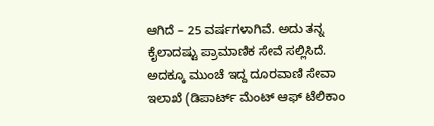ಆಗಿದೆ – 25 ವರ್ಷಗಳಾಗಿವೆ. ಅದು ತನ್ನ ಕೈಲಾದಷ್ಟು ಪ್ರಾಮಾಣಿಕ ಸೇವೆ ಸಲ್ಲಿಸಿದೆ. ಅದಕ್ಕೂ ಮುಂಚೆ ಇದ್ದ ದೂರವಾಣಿ ಸೇವಾ ಇಲಾಖೆ (ಡಿಪಾರ್ಟ್ ಮೆಂಟ್ ಆಫ್ ಟೆಲಿಕಾಂ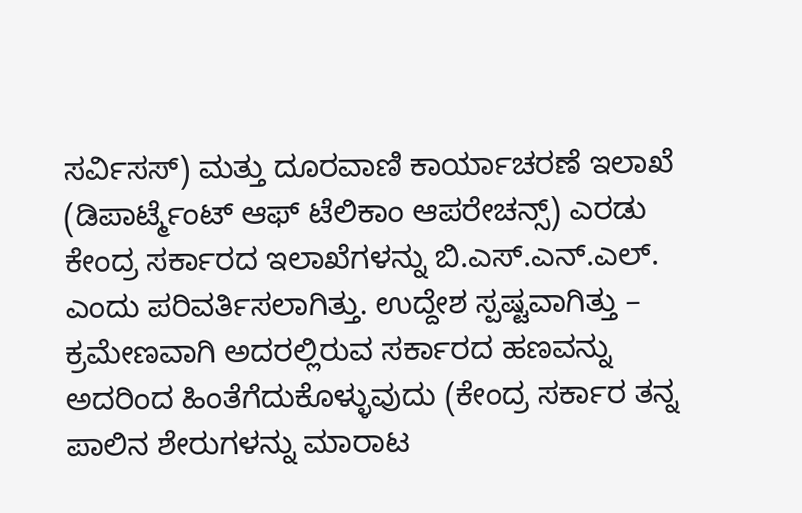ಸರ್ವಿಸಸ್) ಮತ್ತು ದೂರವಾಣಿ ಕಾರ್ಯಾಚರಣೆ ಇಲಾಖೆ (ಡಿಪಾರ್ಟ್ಮೆಂಟ್ ಆಫ್ ಟೆಲಿಕಾಂ ಆಪರೇಚನ್ಸ್) ಎರಡು ಕೇಂದ್ರ ಸರ್ಕಾರದ ಇಲಾಖೆಗಳನ್ನು ಬಿ.ಎಸ್.ಎನ್.ಎಲ್. ಎಂದು ಪರಿವರ್ತಿಸಲಾಗಿತ್ತು. ಉದ್ದೇಶ ಸ್ಪಷ್ಟವಾಗಿತ್ತು – ಕ್ರಮೇಣವಾಗಿ ಅದರಲ್ಲಿರುವ ಸರ್ಕಾರದ ಹಣವನ್ನು ಅದರಿಂದ ಹಿಂತೆಗೆದುಕೊಳ್ಳುವುದು (ಕೇಂದ್ರ ಸರ್ಕಾರ ತನ್ನ ಪಾಲಿನ ಶೇರುಗಳನ್ನು ಮಾರಾಟ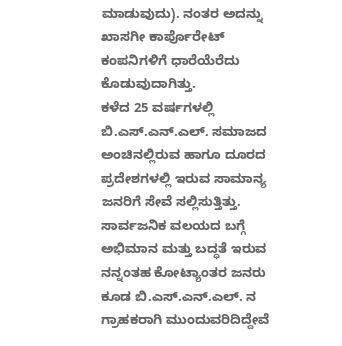ಮಾಡುವುದು). ನಂತರ ಅದನ್ನು ಖಾಸಗೀ ಕಾರ್ಪೊರೇಟ್ ಕಂಪನಿಗಳಿಗೆ ಧಾರೆಯೆರೆದು ಕೊಡುವುದಾಗಿತ್ತು.
ಕಳೆದ 25 ವರ್ಷಗಳಲ್ಲಿ ಬಿ.ಎಸ್.ಎನ್.ಎಲ್. ಸಮಾಜದ ಅಂಚಿನಲ್ಲಿರುವ ಹಾಗೂ ದೂರದ ಪ್ರದೇಶಗಳಲ್ಲಿ ಇರುವ ಸಾಮಾನ್ಯ ಜನರಿಗೆ ಸೇವೆ ಸಲ್ಲಿಸುತ್ತಿತ್ತು. ಸಾರ್ವಜನಿಕ ವಲಯದ ಬಗ್ಗೆ ಅಭಿಮಾನ ಮತ್ತು ಬದ್ಧತೆ ಇರುವ ನನ್ನಂತಹ ಕೋಟ್ಯಾಂತರ ಜನರು ಕೂಡ ಬಿ.ಎಸ್.ಎನ್.ಎಲ್. ನ ಗ್ರಾಹಕರಾಗಿ ಮುಂದುವರಿದಿದ್ದೇವೆ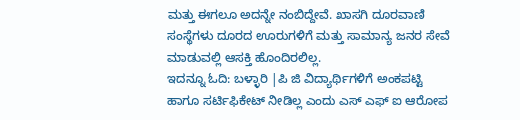ಮತ್ತು ಈಗಲೂ ಅದನ್ನೇ ನಂಬಿದ್ದೇವೆ. ಖಾಸಗಿ ದೂರವಾಣಿ ಸಂಸ್ಥೆಗಳು ದೂರದ ಊರುಗಳಿಗೆ ಮತ್ತು ಸಾಮಾನ್ಯ ಜನರ ಸೇವೆ ಮಾಡುವಲ್ಲಿ ಆಸಕ್ತಿ ಹೊಂದಿರಲಿಲ್ಲ.
ಇದನ್ನೂ ಓದಿ: ಬಳ್ಳಾರಿ |ಪಿ ಜಿ ವಿದ್ಯಾರ್ಥಿಗಳಿಗೆ ಅಂಕಪಟ್ಟಿ ಹಾಗೂ ಸರ್ಟಿಫಿಕೇಟ್ ನೀಡಿಲ್ಲ ಎಂದು ಎಸ್ ಎಫ್ ಐ ಆರೋಪ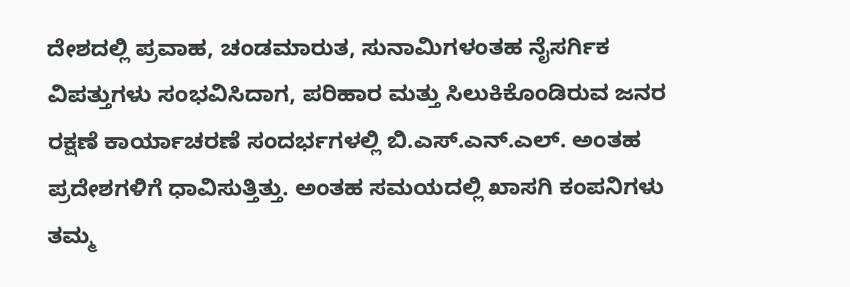ದೇಶದಲ್ಲಿ ಪ್ರವಾಹ, ಚಂಡಮಾರುತ, ಸುನಾಮಿಗಳಂತಹ ನೈಸರ್ಗಿಕ ವಿಪತ್ತುಗಳು ಸಂಭವಿಸಿದಾಗ, ಪರಿಹಾರ ಮತ್ತು ಸಿಲುಕಿಕೊಂಡಿರುವ ಜನರ ರಕ್ಷಣೆ ಕಾರ್ಯಾಚರಣೆ ಸಂದರ್ಭಗಳಲ್ಲಿ ಬಿ.ಎಸ್.ಎನ್.ಎಲ್. ಅಂತಹ ಪ್ರದೇಶಗಳಿಗೆ ಧಾವಿಸುತ್ತಿತ್ತು. ಅಂತಹ ಸಮಯದಲ್ಲಿ ಖಾಸಗಿ ಕಂಪನಿಗಳು ತಮ್ಮ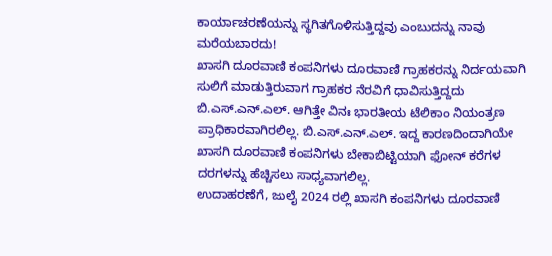ಕಾರ್ಯಾಚರಣೆಯನ್ನು ಸ್ಥಗಿತಗೊಳಿಸುತ್ತಿದ್ದವು ಎಂಬುದನ್ನು ನಾವು ಮರೆಯಬಾರದು!
ಖಾಸಗಿ ದೂರವಾಣಿ ಕಂಪನಿಗಳು ದೂರವಾಣಿ ಗ್ರಾಹಕರನ್ನು ನಿರ್ದಯವಾಗಿ ಸುಲಿಗೆ ಮಾಡುತ್ತಿರುವಾಗ ಗ್ರಾಹಕರ ನೆರವಿಗೆ ಧಾವಿಸುತ್ತಿದ್ದದು ಬಿ.ಎಸ್.ಎನ್.ಎಲ್. ಆಗಿತ್ತೇ ವಿನಃ ಭಾರತೀಯ ಟೆಲಿಕಾಂ ನಿಯಂತ್ರಣ ಪ್ರಾಧಿಕಾರವಾಗಿರಲಿಲ್ಲ. ಬಿ.ಎಸ್.ಎನ್.ಎಲ್. ಇದ್ದ ಕಾರಣದಿಂದಾಗಿಯೇ ಖಾಸಗಿ ದೂರವಾಣಿ ಕಂಪನಿಗಳು ಬೇಕಾಬಿಟ್ಟಿಯಾಗಿ ಫೋನ್ ಕರೆಗಳ ದರಗಳನ್ನು ಹೆಚ್ಚಿಸಲು ಸಾಧ್ಯವಾಗಲಿಲ್ಲ.
ಉದಾಹರಣೆಗೆ, ಜುಲೈ 2024 ರಲ್ಲಿ ಖಾಸಗಿ ಕಂಪನಿಗಳು ದೂರವಾಣಿ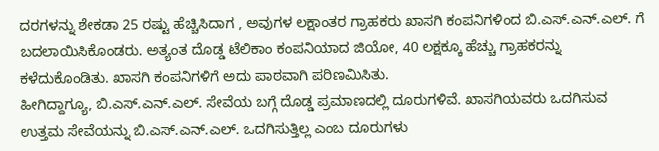ದರಗಳನ್ನು ಶೇಕಡಾ 25 ರಷ್ಟು ಹೆಚ್ಚಿಸಿದಾಗ , ಅವುಗಳ ಲಕ್ಷಾಂತರ ಗ್ರಾಹಕರು ಖಾಸಗಿ ಕಂಪನಿಗಳಿಂದ ಬಿ.ಎಸ್.ಎನ್.ಎಲ್. ಗೆ ಬದಲಾಯಿಸಿಕೊಂಡರು. ಅತ್ಯಂತ ದೊಡ್ಡ ಟೆಲಿಕಾಂ ಕಂಪನಿಯಾದ ಜಿಯೋ, 40 ಲಕ್ಷಕ್ಕೂ ಹೆಚ್ಚು ಗ್ರಾಹಕರನ್ನು ಕಳೆದುಕೊಂಡಿತು. ಖಾಸಗಿ ಕಂಪನಿಗಳಿಗೆ ಅದು ಪಾಠವಾಗಿ ಪರಿಣಮಿಸಿತು.
ಹೀಗಿದ್ದಾಗ್ಯೂ, ಬಿ.ಎಸ್.ಎನ್.ಎಲ್. ಸೇವೆಯ ಬಗ್ಗೆ ದೊಡ್ಡ ಪ್ರಮಾಣದಲ್ಲಿ ದೂರುಗಳಿವೆ. ಖಾಸಗಿಯವರು ಒದಗಿಸುವ ಉತ್ತಮ ಸೇವೆಯನ್ನು ಬಿ.ಎಸ್.ಎನ್.ಎಲ್. ಒದಗಿಸುತ್ತಿಲ್ಲ ಎಂಬ ದೂರುಗಳು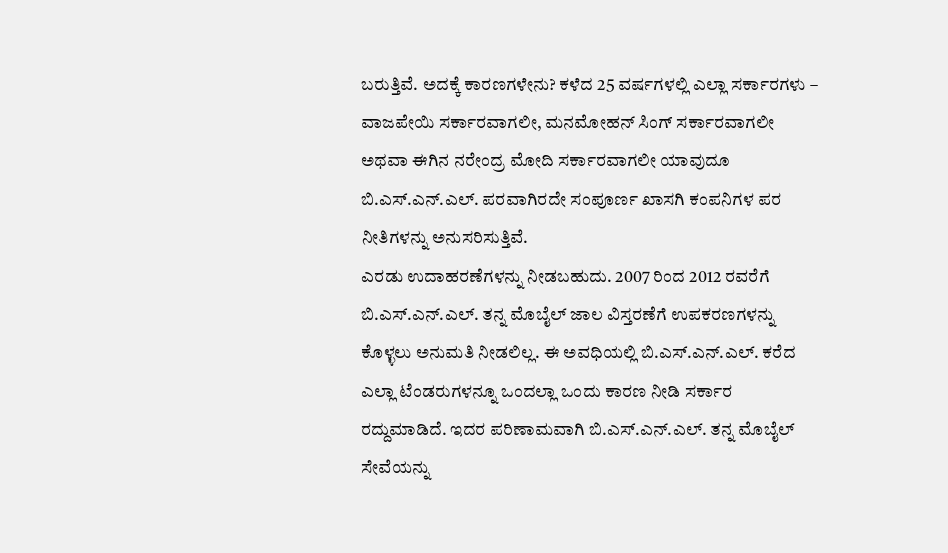ಬರುತ್ತಿವೆ. ಅದಕ್ಕೆ ಕಾರಣಗಳೇನು? ಕಳೆದ 25 ವರ್ಷಗಳಲ್ಲಿ ಎಲ್ಲಾ ಸರ್ಕಾರಗಳು – ವಾಜಪೇಯಿ ಸರ್ಕಾರವಾಗಲೀ, ಮನಮೋಹನ್ ಸಿಂಗ್ ಸರ್ಕಾರವಾಗಲೀ ಅಥವಾ ಈಗಿನ ನರೇಂದ್ರ ಮೋದಿ ಸರ್ಕಾರವಾಗಲೀ ಯಾವುದೂ ಬಿ.ಎಸ್.ಎನ್.ಎಲ್. ಪರವಾಗಿರದೇ ಸಂಪೂರ್ಣ ಖಾಸಗಿ ಕಂಪನಿಗಳ ಪರ ನೀತಿಗಳನ್ನು ಅನುಸರಿಸುತ್ತಿವೆ.
ಎರಡು ಉದಾಹರಣೆಗಳನ್ನು ನೀಡಬಹುದು. 2007 ರಿಂದ 2012 ರವರೆಗೆ ಬಿ.ಎಸ್.ಎನ್.ಎಲ್. ತನ್ನ ಮೊಬೈಲ್ ಜಾಲ ವಿಸ್ತರಣೆಗೆ ಉಪಕರಣಗಳನ್ನು ಕೊಳ್ಳಲು ಅನುಮತಿ ನೀಡಲಿಲ್ಲ. ಈ ಅವಧಿಯಲ್ಲಿ ಬಿ.ಎಸ್.ಎನ್.ಎಲ್. ಕರೆದ ಎಲ್ಲಾ ಟೆಂಡರುಗಳನ್ನೂ ಒಂದಲ್ಲಾ ಒಂದು ಕಾರಣ ನೀಡಿ ಸರ್ಕಾರ ರದ್ದುಮಾಡಿದೆ. ಇದರ ಪರಿಣಾಮವಾಗಿ ಬಿ.ಎಸ್.ಎನ್.ಎಲ್. ತನ್ನ ಮೊಬೈಲ್ ಸೇವೆಯನ್ನು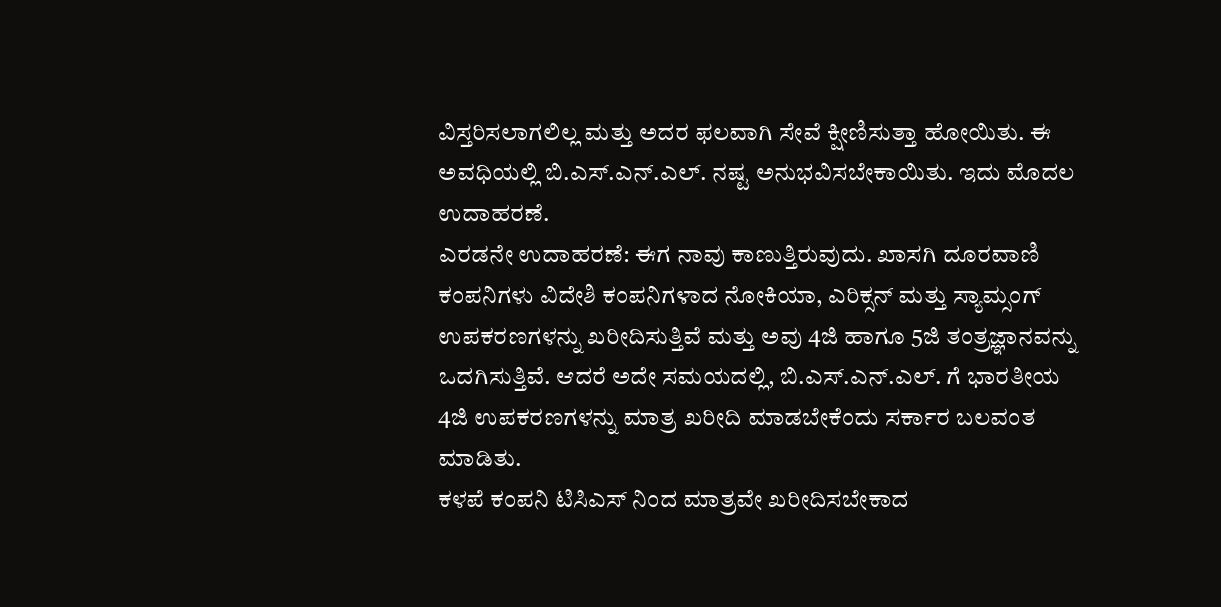ವಿಸ್ತರಿಸಲಾಗಲಿಲ್ಲ ಮತ್ತು ಅದರ ಫಲವಾಗಿ ಸೇವೆ ಕ್ಷೀಣಿಸುತ್ತಾ ಹೋಯಿತು. ಈ ಅವಧಿಯಲ್ಲಿ ಬಿ.ಎಸ್.ಎನ್.ಎಲ್. ನಷ್ಟ ಅನುಭವಿಸಬೇಕಾಯಿತು. ಇದು ಮೊದಲ ಉದಾಹರಣೆ.
ಎರಡನೇ ಉದಾಹರಣೆ: ಈಗ ನಾವು ಕಾಣುತ್ತಿರುವುದು. ಖಾಸಗಿ ದೂರವಾಣಿ ಕಂಪನಿಗಳು ವಿದೇಶಿ ಕಂಪನಿಗಳಾದ ನೋಕಿಯಾ, ಎರಿಕ್ಸನ್ ಮತ್ತು ಸ್ಯಾಮ್ಸಂಗ್ ಉಪಕರಣಗಳನ್ನು ಖರೀದಿಸುತ್ತಿವೆ ಮತ್ತು ಅವು 4ಜಿ ಹಾಗೂ 5ಜಿ ತಂತ್ರಜ್ಞಾನವನ್ನು ಒದಗಿಸುತ್ತಿವೆ. ಆದರೆ ಅದೇ ಸಮಯದಲ್ಲಿ, ಬಿ.ಎಸ್.ಎನ್.ಎಲ್. ಗೆ ಭಾರತೀಯ 4ಜಿ ಉಪಕರಣಗಳನ್ನು ಮಾತ್ರ ಖರೀದಿ ಮಾಡಬೇಕೆಂದು ಸರ್ಕಾರ ಬಲವಂತ ಮಾಡಿತು.
ಕಳಪೆ ಕಂಪನಿ ಟಿಸಿಎಸ್ ನಿಂದ ಮಾತ್ರವೇ ಖರೀದಿಸಬೇಕಾದ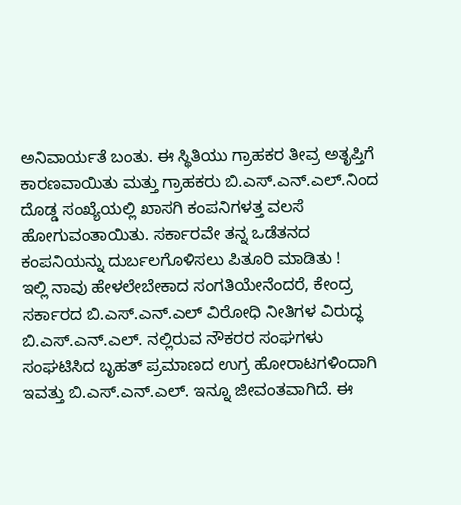ಅನಿವಾರ್ಯತೆ ಬಂತು. ಈ ಸ್ಥಿತಿಯು ಗ್ರಾಹಕರ ತೀವ್ರ ಅತೃಪ್ತಿಗೆ ಕಾರಣವಾಯಿತು ಮತ್ತು ಗ್ರಾಹಕರು ಬಿ.ಎಸ್.ಎನ್.ಎಲ್.ನಿಂದ ದೊಡ್ಡ ಸಂಖ್ಯೆಯಲ್ಲಿ ಖಾಸಗಿ ಕಂಪನಿಗಳತ್ತ ವಲಸೆ ಹೋಗುವಂತಾಯಿತು. ಸರ್ಕಾರವೇ ತನ್ನ ಒಡೆತನದ ಕಂಪನಿಯನ್ನು ದುರ್ಬಲಗೊಳಿಸಲು ಪಿತೂರಿ ಮಾಡಿತು !
ಇಲ್ಲಿ ನಾವು ಹೇಳಲೇಬೇಕಾದ ಸಂಗತಿಯೇನೆಂದರೆ, ಕೇಂದ್ರ ಸರ್ಕಾರದ ಬಿ.ಎಸ್.ಎನ್.ಎಲ್ ವಿರೋಧಿ ನೀತಿಗಳ ವಿರುದ್ಧ ಬಿ.ಎಸ್.ಎನ್.ಎಲ್. ನಲ್ಲಿರುವ ನೌಕರರ ಸಂಘಗಳು ಸಂಘಟಿಸಿದ ಬೃಹತ್ ಪ್ರಮಾಣದ ಉಗ್ರ ಹೋರಾಟಗಳಿಂದಾಗಿ ಇವತ್ತು ಬಿ.ಎಸ್.ಎನ್.ಎಲ್. ಇನ್ನೂ ಜೀವಂತವಾಗಿದೆ. ಈ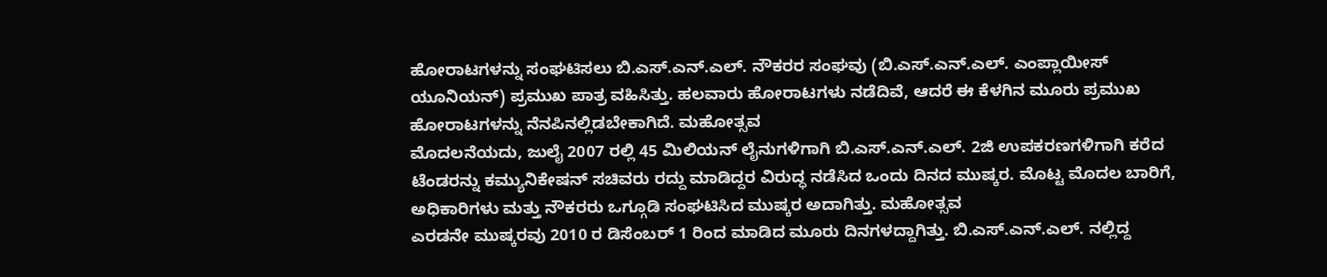ಹೋರಾಟಗಳನ್ನು ಸಂಘಟಿಸಲು ಬಿ.ಎಸ್.ಎನ್.ಎಲ್. ನೌಕರರ ಸಂಘವು (ಬಿ.ಎಸ್.ಎನ್.ಎಲ್. ಎಂಪ್ಲಾಯೀಸ್ ಯೂನಿಯನ್) ಪ್ರಮುಖ ಪಾತ್ರ ವಹಿಸಿತ್ತು. ಹಲವಾರು ಹೋರಾಟಗಳು ನಡೆದಿವೆ, ಆದರೆ ಈ ಕೆಳಗಿನ ಮೂರು ಪ್ರಮುಖ ಹೋರಾಟಗಳನ್ನು ನೆನಪಿನಲ್ಲಿಡಬೇಕಾಗಿದೆ. ಮಹೋತ್ಸವ
ಮೊದಲನೆಯದು, ಜುಲೈ 2007 ರಲ್ಲಿ 45 ಮಿಲಿಯನ್ ಲೈನುಗಳಿಗಾಗಿ ಬಿ.ಎಸ್.ಎನ್.ಎಲ್. 2ಜಿ ಉಪಕರಣಗಳಿಗಾಗಿ ಕರೆದ ಟೆಂಡರನ್ನು ಕಮ್ಯುನಿಕೇಷನ್ ಸಚಿವರು ರದ್ದು ಮಾಡಿದ್ದರ ವಿರುದ್ಧ ನಡೆಸಿದ ಒಂದು ದಿನದ ಮುಷ್ಕರ. ಮೊಟ್ಟ ಮೊದಲ ಬಾರಿಗೆ, ಅಧಿಕಾರಿಗಳು ಮತ್ತು ನೌಕರರು ಒಗ್ಗೂಡಿ ಸಂಘಟಿಸಿದ ಮುಷ್ಕರ ಅದಾಗಿತ್ತು. ಮಹೋತ್ಸವ
ಎರಡನೇ ಮುಷ್ಕರವು 2010 ರ ಡಿಸೆಂಬರ್ 1 ರಿಂದ ಮಾಡಿದ ಮೂರು ದಿನಗಳದ್ದಾಗಿತ್ತು. ಬಿ.ಎಸ್.ಎನ್.ಎಲ್. ನಲ್ಲಿದ್ದ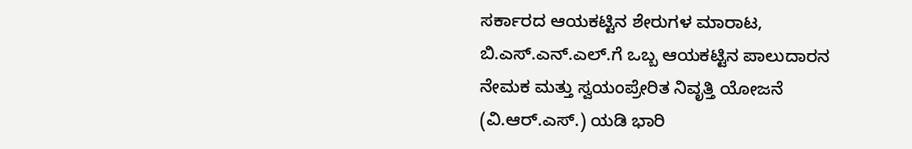ಸರ್ಕಾರದ ಆಯಕಟ್ಟಿನ ಶೇರುಗಳ ಮಾರಾಟ, ಬಿ.ಎಸ್.ಎನ್.ಎಲ್.ಗೆ ಒಬ್ಬ ಆಯಕಟ್ಟಿನ ಪಾಲುದಾರನ ನೇಮಕ ಮತ್ತು ಸ್ವಯಂಪ್ರೇರಿತ ನಿವೃತ್ತಿ ಯೋಜನೆ (ವಿ.ಆರ್.ಎಸ್.) ಯಡಿ ಭಾರಿ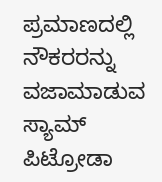ಪ್ರಮಾಣದಲ್ಲಿ ನೌಕರರನ್ನು ವಜಾಮಾಡುವ ಸ್ಯಾಮ್ ಪಿಟ್ರೋಡಾ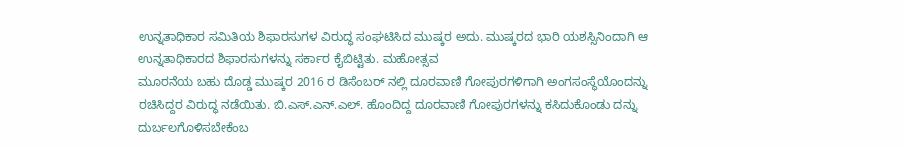ಉನ್ನತಾಧಿಕಾರ ಸಮಿತಿಯ ಶಿಫಾರಸುಗಳ ವಿರುದ್ಧ ಸಂಘಟಿಸಿದ ಮುಷ್ಕರ ಅದು. ಮುಷ್ಕರದ ಭಾರಿ ಯಶಸ್ಸಿನಿಂದಾಗಿ ಆ ಉನ್ನತಾಧಿಕಾರದ ಶಿಫಾರಸುಗಳನ್ನು ಸರ್ಕಾರ ಕೈಬಿಟ್ಟಿತು. ಮಹೋತ್ಸವ
ಮೂರನೆಯ ಬಹು ದೊಡ್ಡ ಮುಷ್ಕರ 2016 ರ ಡಿಸೆಂಬರ್ ನಲ್ಲಿ ದೂರವಾಣಿ ಗೋಪುರಗಳಿಗಾಗಿ ಅಂಗಸಂಸ್ಥೆಯೊಂದನ್ನು ರಚಿಸಿದ್ದರ ವಿರುದ್ಧ ನಡೆಯಿತು. ಬಿ.ಎಸ್.ಎನ್.ಎಲ್. ಹೊಂದಿದ್ದ ದೂರವಾಣಿ ಗೋಪುರಗಳನ್ನು ಕಸಿದುಕೊಂಡು ದನ್ನು ದುರ್ಬಲಗೊಳಿಸಬೇಕೆಂಬ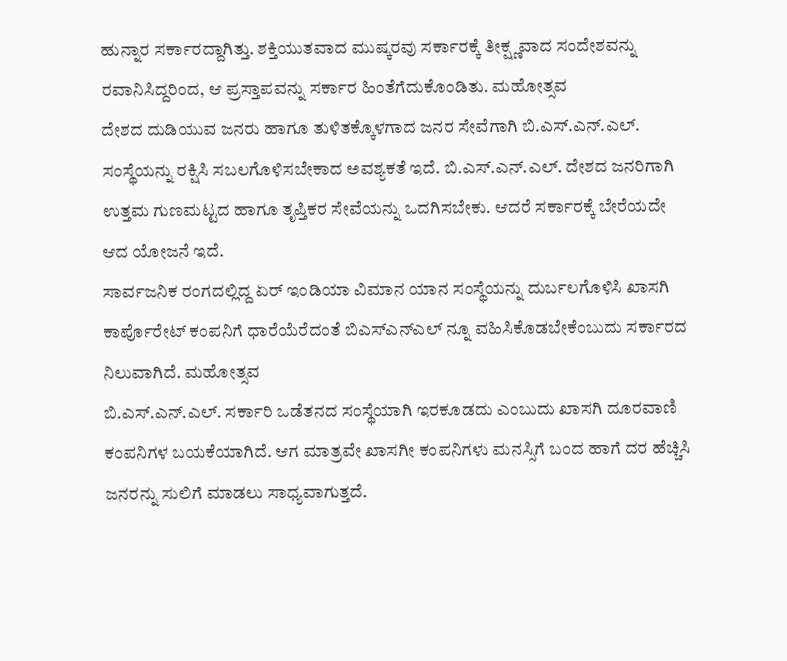ಹುನ್ನಾರ ಸರ್ಕಾರದ್ದಾಗಿತ್ತು. ಶಕ್ತಿಯುತವಾದ ಮುಷ್ಕರವು ಸರ್ಕಾರಕ್ಕೆ ತೀಕ್ಷ್ಣವಾದ ಸಂದೇಶವನ್ನು ರವಾನಿಸಿದ್ದರಿಂದ, ಆ ಪ್ರಸ್ತಾಪವನ್ನು ಸರ್ಕಾರ ಹಿಂತೆಗೆದುಕೊಂಡಿತು. ಮಹೋತ್ಸವ
ದೇಶದ ದುಡಿಯುವ ಜನರು ಹಾಗೂ ತುಳಿತಕ್ಕೊಳಗಾದ ಜನರ ಸೇವೆಗಾಗಿ ಬಿ.ಎಸ್.ಎನ್.ಎಲ್. ಸಂಸ್ಥೆಯನ್ನು ರಕ್ಷಿಸಿ ಸಬಲಗೊಳಿಸಬೇಕಾದ ಅವಶ್ಯಕತೆ ಇದೆ. ಬಿ.ಎಸ್.ಎನ್.ಎಲ್. ದೇಶದ ಜನರಿಗಾಗಿ ಉತ್ತಮ ಗುಣಮಟ್ಟದ ಹಾಗೂ ತೃಪ್ತಿಕರ ಸೇವೆಯನ್ನು ಒದಗಿಸಬೇಕು. ಆದರೆ ಸರ್ಕಾರಕ್ಕೆ ಬೇರೆಯದೇ ಆದ ಯೋಜನೆ ಇದೆ.
ಸಾರ್ವಜನಿಕ ರಂಗದಲ್ಲಿದ್ದ ಏರ್ ಇಂಡಿಯಾ ವಿಮಾನ ಯಾನ ಸಂಸ್ಥೆಯನ್ನು ದುರ್ಬಲಗೊಳಿಸಿ ಖಾಸಗಿ ಕಾರ್ಪೊರೇಟ್ ಕಂಪನಿಗೆ ಧಾರೆಯೆರೆದಂತೆ ಬಿಎಸ್ಎನ್ಎಲ್ ನ್ನೂ ವಹಿಸಿಕೊಡಬೇಕೆಂಬುದು ಸರ್ಕಾರದ ನಿಲುವಾಗಿದೆ. ಮಹೋತ್ಸವ
ಬಿ.ಎಸ್.ಎನ್.ಎಲ್. ಸರ್ಕಾರಿ ಒಡೆತನದ ಸಂಸ್ಥೆಯಾಗಿ ಇರಕೂಡದು ಎಂಬುದು ಖಾಸಗಿ ದೂರವಾಣಿ ಕಂಪನಿಗಳ ಬಯಕೆಯಾಗಿದೆ. ಆಗ ಮಾತ್ರವೇ ಖಾಸಗೀ ಕಂಪನಿಗಳು ಮನಸ್ಸಿಗೆ ಬಂದ ಹಾಗೆ ದರ ಹೆಚ್ಚಿಸಿ ಜನರನ್ನು ಸುಲಿಗೆ ಮಾಡಲು ಸಾಧ್ಯವಾಗುತ್ತದೆ.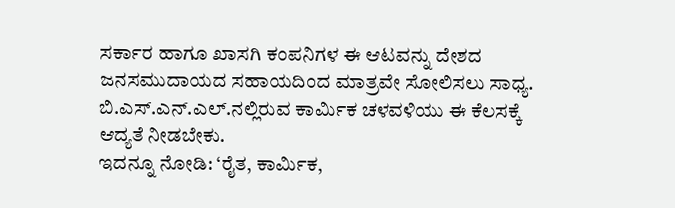ಸರ್ಕಾರ ಹಾಗೂ ಖಾಸಗಿ ಕಂಪನಿಗಳ ಈ ಆಟವನ್ನು ದೇಶದ ಜನಸಮುದಾಯದ ಸಹಾಯದಿಂದ ಮಾತ್ರವೇ ಸೋಲಿಸಲು ಸಾಧ್ಯ. ಬಿ.ಎಸ್.ಎನ್.ಎಲ್.ನಲ್ಲಿರುವ ಕಾರ್ಮಿಕ ಚಳವಳಿಯು ಈ ಕೆಲಸಕ್ಕೆ ಆದ್ಯತೆ ನೀಡಬೇಕು.
ಇದನ್ನೂ ನೋಡಿ: ‘ರೈತ, ಕಾರ್ಮಿಕ,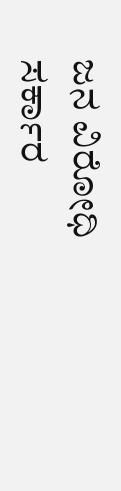ಜನ ವಿರೋಧಿ ಸರ್ಕಾರ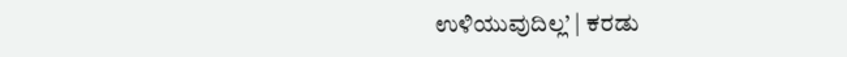ಉಳಿಯುವುದಿಲ್ಲ’ | ಕರಡು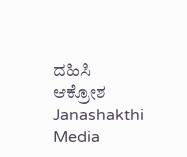ದಹಿಸಿ ಆಕ್ರೋಶ Janashakthi Media